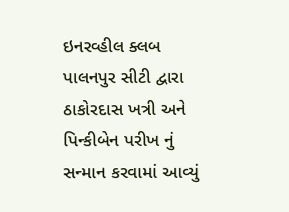ઇનરવ્હીલ ક્લબ પાલનપુર સીટી દ્વારા ઠાકોરદાસ ખત્રી અને પિન્કીબેન પરીખ નું સન્માન કરવામાં આવ્યું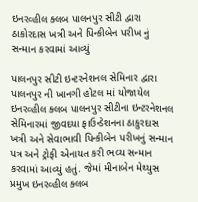ઇનરવ્હીલ ક્લબ પાલનપુર સીટી દ્વારા ઠાકોરદાસ ખત્રી અને પિન્કીબેન પરીખ નું સન્માન કરવામાં આવ્યું

પાલનપુર સીટી ઇન્ટરનેશનલ સેમિનાર દ્વારા પાલનપુર ની ખાનગી હોટલ માં યોજાયેલ ઇનરવ્હીલ ક્લબ પાલનપુર સીટીના ઇન્ટરનેશનલ સેમિનારમાં જીવદયા ફાઉન્ડેશનના ઠાકુરદાસ ખત્રી અને સેવાભાવી પિન્કીબેન પરીખનું સન્માન પત્ર અને ટ્રોફી એનાયત કરી ભવ્ય સન્માન કરવામાં આવ્યું હતું. જેમાં મીનાબેન મેથ્યુસ પ્રમુખ ઇનરવ્હીલ ક્લબ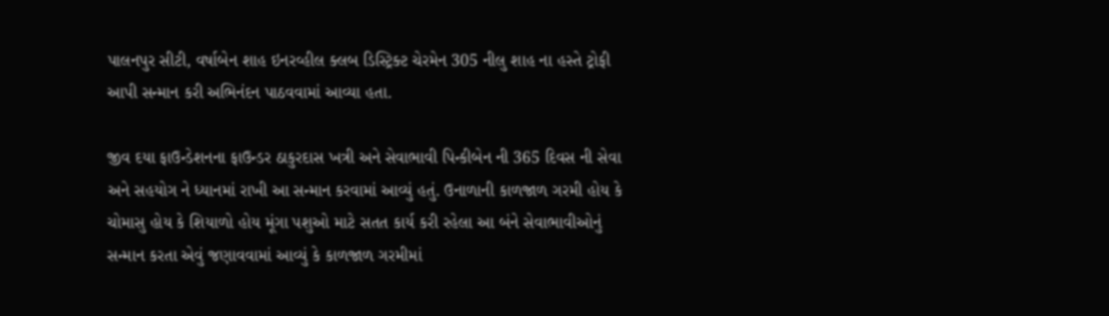પાલનપુર સીટી, વર્ષાબેન શાહ ઇનરવ્હીલ ક્લબ ડિસ્ટ્રિક્ટ ચેરમેન 305 નીલુ શાહ ના હસ્તે ટ્રોફી આપી સન્માન કરી અભિનંદન પાઠવવામાં આવ્યા હતા.

જીવ દયા ફાઉન્ડેશનના ફાઉન્ડર ઠાકુરદાસ ખત્રી અને સેવાભાવી પિન્કીબેન ની 365 દિવસ ની સેવા અને સહયોગ ને ધ્યાનમાં રાખી આ સન્માન કરવામાં આવ્યું હતું. ઉનાળાની કાળજાળ ગરમી હોય કે ચોમાસુ હોય કે શિયાળો હોય મૂંગા પશુઓ માટે સતત કાર્ય કરી રહેલા આ બંને સેવાભાવીઓનું સન્માન કરતા એવું જણાવવામાં આવ્યું કે કાળજાળ ગરમીમાં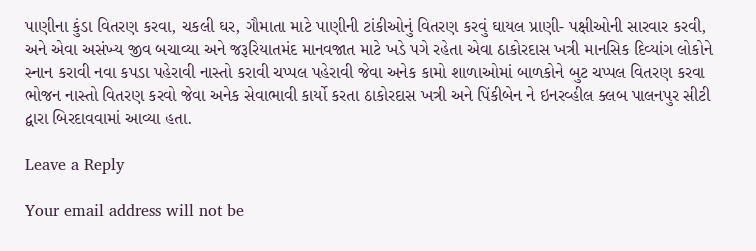પાણીના કુંડા વિતરણ કરવા, ચકલી ઘર, ગૌમાતા માટે પાણીની ટાંકીઓનું વિતરણ કરવું ઘાયલ પ્રાણી- પક્ષીઓની સારવાર કરવી, અને એવા અસંખ્ય જીવ બચાવ્યા અને જરૂરિયાતમંદ માનવજાત માટે ખડે પગે રહેતા એવા ઠાકોરદાસ ખત્રી માનસિક દિવ્યાંગ લોકોને સ્નાન કરાવી નવા કપડા પહેરાવી નાસ્તો કરાવી ચપ્પલ પહેરાવી જેવા અનેક કામો શાળાઓમાં બાળકોને બુટ ચપ્પલ વિતરણ કરવા ભોજન નાસ્તો વિતરણ કરવો જેવા અનેક સેવાભાવી કાર્યો કરતા ઠાકોરદાસ ખત્રી અને પિંકીબેન ને ઇનરવ્હીલ ક્લબ પાલનપુર સીટી દ્વારા બિરદાવવામાં આવ્યા હતા.

Leave a Reply

Your email address will not be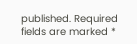published. Required fields are marked *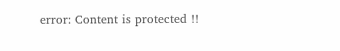error: Content is protected !!